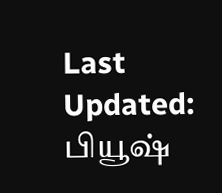Last Updated:
பியூஷ்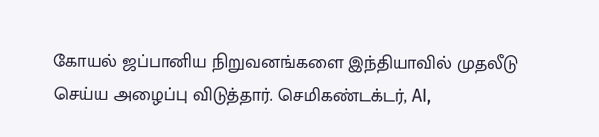கோயல் ஜப்பானிய நிறுவனங்களை இந்தியாவில் முதலீடு செய்ய அழைப்பு விடுத்தார். செமிகண்டக்டர், AI,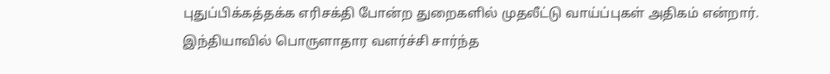புதுப்பிக்கத்தக்க எரிசக்தி போன்ற துறைகளில் முதலீட்டு வாய்ப்புகள் அதிகம் என்றார்.
இந்தியாவில் பொருளாதார வளர்ச்சி சார்ந்த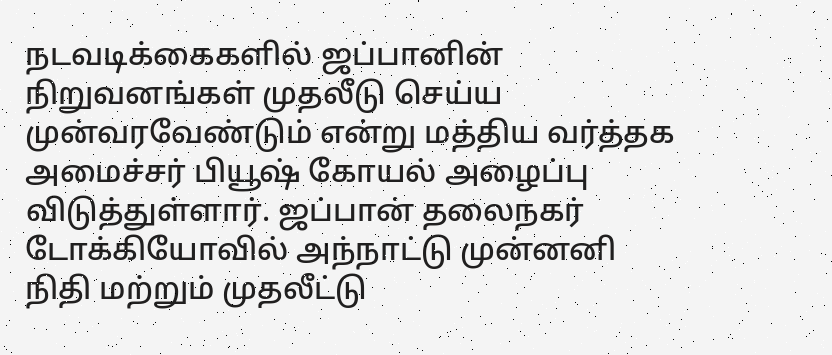நடவடிக்கைகளில் ஜப்பானின் நிறுவனங்கள் முதலீடு செய்ய முன்வரவேண்டும் என்று மத்திய வர்த்தக அமைச்சர் பியூஷ் கோயல் அழைப்பு விடுத்துள்ளார். ஜப்பான் தலைநகர் டோக்கியோவில் அந்நாட்டு முன்னனி நிதி மற்றும் முதலீட்டு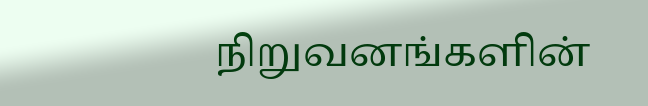நிறுவனங்களின்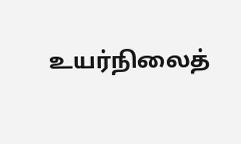உயர்நிலைத்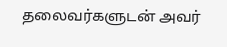தலைவர்களுடன் அவர்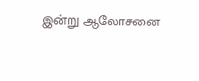இன்று ஆலோசனை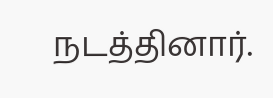நடத்தினார்.